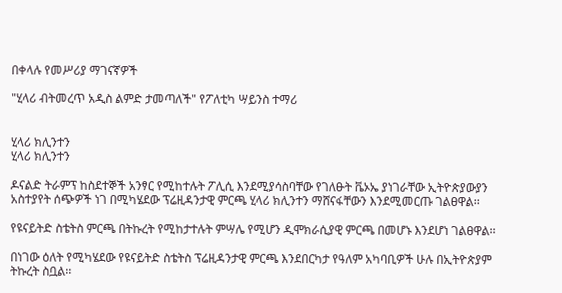በቀላሉ የመሥሪያ ማገናኛዎች

"ሂላሪ ብትመረጥ አዲስ ልምድ ታመጣለች" የፖለቲካ ሣይንስ ተማሪ


ሂላሪ ክሊንተን
ሂላሪ ክሊንተን

ዶናልድ ትራምፕ ከስደተኞች አንፃር የሚከተሉት ፖሊሲ እንደሚያሳስባቸው የገለፁት ቬኦኤ ያነገራቸው ኢትዮጵያውያን አስተያየት ሰጭዎች ነገ በሚካሄደው ፕሬዚዳንታዊ ምርጫ ሂላሪ ክሊንተን ማሸናፋቸውን እንደሚመርጡ ገልፀዋል፡፡

የዩናይትድ ስቴትስ ምርጫ በትኩረት የሚከታተሉት ምሣሌ የሚሆን ዲሞክራሲያዊ ምርጫ በመሆኑ እንደሆነ ገልፀዋል፡፡

በነገው ዕለት የሚካሄደው የዩናይትድ ስቴትስ ፕሬዚዳንታዊ ምርጫ እንደበርካታ የዓለም አካባቢዎች ሁሉ በኢትዮጵያም ትኩረት ስቧል፡፡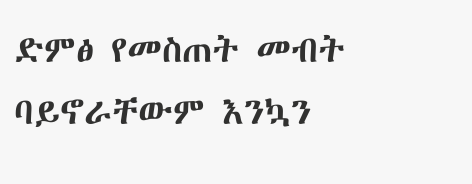ድምፅ የመስጠት መብት ባይኖራቸውም እንኳን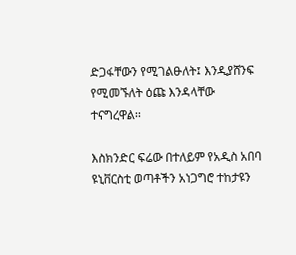ድጋፋቸውን የሚገልፁለት፤ እንዲያሸንፍ የሚመኙለት ዕጩ እንዳላቸው ተናግረዋል፡፡

እስክንድር ፍሬው በተለይም የአዲስ አበባ ዩኒቨርስቲ ወጣቶችን አነጋግሮ ተከታዩን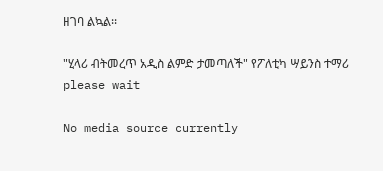ዘገባ ልኳል፡፡

"ሂላሪ ብትመረጥ አዲስ ልምድ ታመጣለች" የፖለቲካ ሣይንስ ተማሪ
please wait

No media source currently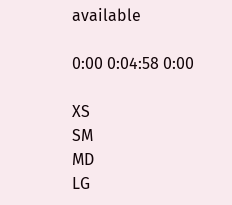available

0:00 0:04:58 0:00

XS
SM
MD
LG